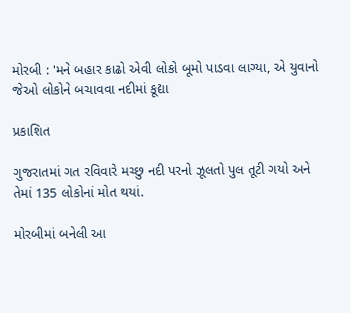મોરબી : 'મને બહાર કાઢો એવી લોકો બૂમો પાડવા લાગ્યા, એ યુવાનો જેઓ લોકોને બચાવવા નદીમાં કૂદ્યા

પ્રકાશિત

ગુજરાતમાં ગત રવિવારે મચ્છુ નદી પરનો ઝૂલતો પુલ તૂટી ગયો અને તેમાં 135 લોકોનાં મોત થયાં.

મોરબીમાં બનેલી આ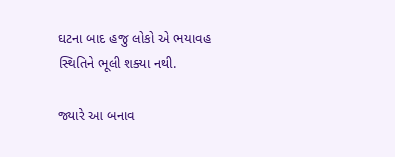ઘટના બાદ હજુ લોકો એ ભયાવહ સ્થિતિને ભૂલી શક્યા નથી.

જ્યારે આ બનાવ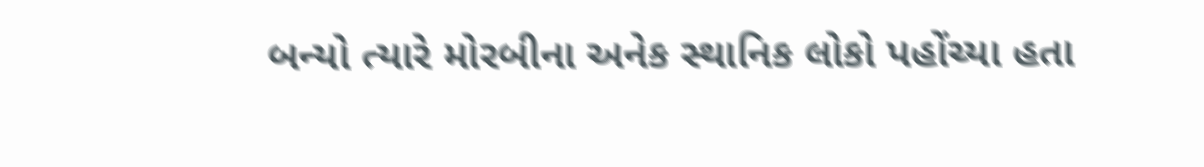બન્યો ત્યારે મોરબીના અનેક સ્થાનિક લોકો પહોંચ્યા હતા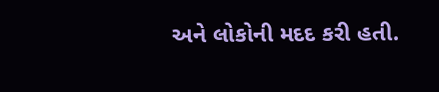અને લોકોની મદદ કરી હતી.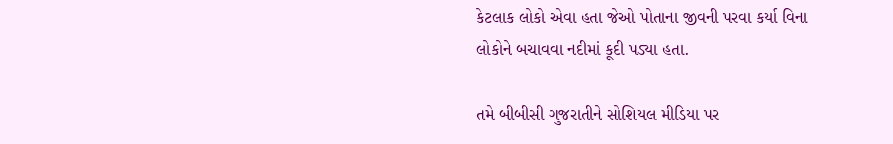કેટલાક લોકો એવા હતા જેઓ પોતાના જીવની પરવા કર્યા વિના લોકોને બચાવવા નદીમાં કૂદી પડ્યા હતા.

તમે બીબીસી ગુજરાતીને સોશિયલ મીડિયા પર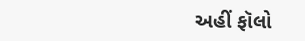અહીં ફૉલો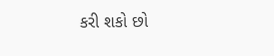કરી શકો છો